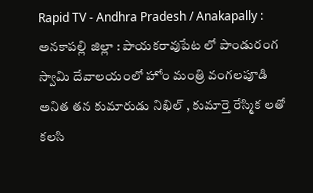Rapid TV - Andhra Pradesh / Anakapally : అనకాపల్లి జిల్లా : పాయకరావుపేట లో పాండురంగ స్వామి దేవాలయంలో హోం మంత్రి వంగలపూడి అనిత తన కుమారుడు నిఖిల్ , కుమార్తె రేస్మిక లతో కలసి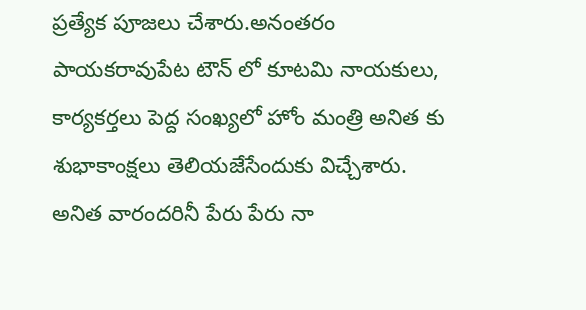ప్రత్యేక పూజలు చేశారు.అనంతరం పాయకరావుపేట టౌన్ లో కూటమి నాయకులు, కార్యకర్తలు పెద్ద సంఖ్యలో హోం మంత్రి అనిత కు శుభాకాంక్షలు తెలియజేసేందుకు విచ్చేశారు. అనిత వారందరినీ పేరు పేరు నా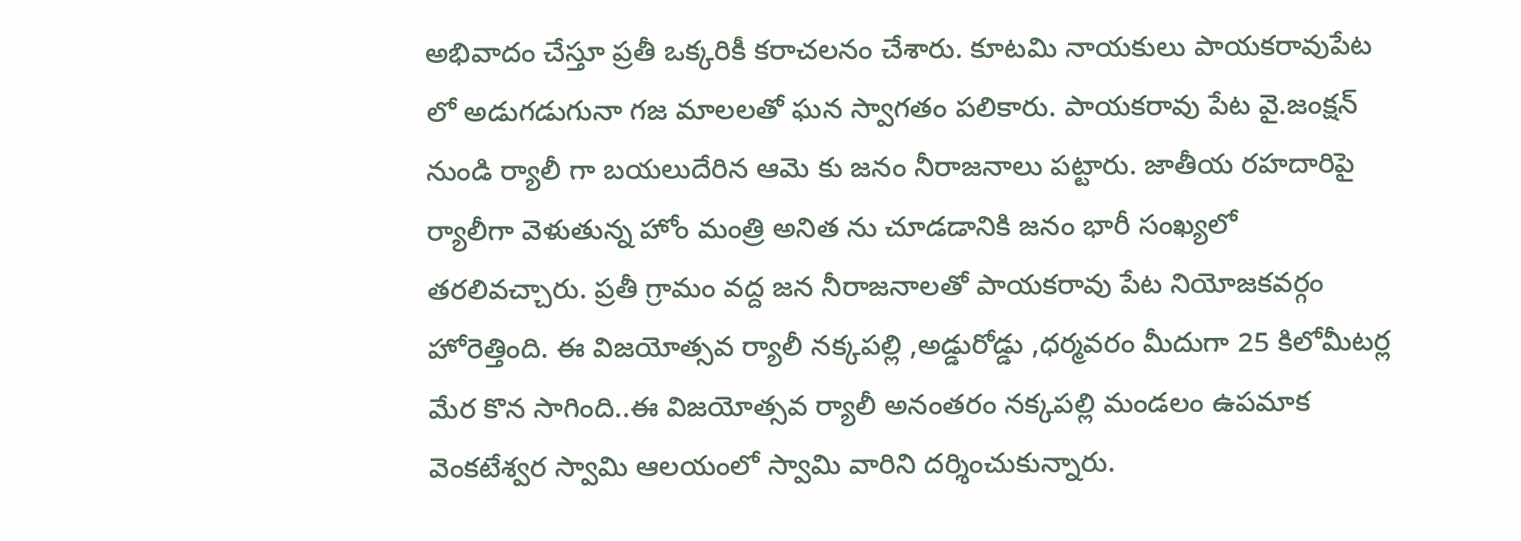అభివాదం చేస్తూ ప్రతీ ఒక్కరికీ కరాచలనం చేశారు. కూటమి నాయకులు పాయకరావుపేట లో అడుగడుగునా గజ మాలలతో ఘన స్వాగతం పలికారు. పాయకరావు పేట వై.జంక్షన్ నుండి ర్యాలీ గా బయలుదేరిన ఆమె కు జనం నీరాజనాలు పట్టారు. జాతీయ రహదారిపై ర్యాలీగా వెళుతున్న హోం మంత్రి అనిత ను చూడడానికి జనం భారీ సంఖ్యలో తరలివచ్చారు. ప్రతీ గ్రామం వద్ద జన నీరాజనాలతో పాయకరావు పేట నియోజకవర్గం హోరెత్తింది. ఈ విజయోత్సవ ర్యాలీ నక్కపల్లి ,అడ్డురోడ్డు ,ధర్మవరం మీదుగా 25 కిలోమీటర్ల మేర కొన సాగింది..ఈ విజయోత్సవ ర్యాలీ అనంతరం నక్కపల్లి మండలం ఉపమాక వెంకటేశ్వర స్వామి ఆలయంలో స్వామి వారిని దర్శించుకున్నారు.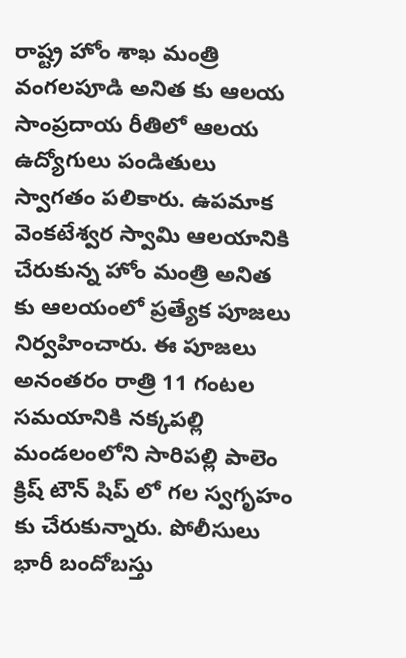రాష్ట్ర హోం శాఖ మంత్రి వంగలపూడి అనిత కు ఆలయ సాంప్రదాయ రీతిలో ఆలయ ఉద్యోగులు పండితులు స్వాగతం పలికారు. ఉపమాక వెంకటేశ్వర స్వామి ఆలయానికి చేరుకున్న హోం మంత్రి అనిత కు ఆలయంలో ప్రత్యేక పూజలు నిర్వహించారు. ఈ పూజలు అనంతరం రాత్రి 11 గంటల సమయానికి నక్కపల్లి మండలంలోని సారిపల్లి పాలెం క్రిష్ టౌన్ షిప్ లో గల స్వగృహం కు చేరుకున్నారు. పోలీసులు భారీ బందోబస్తు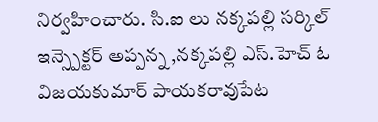నిర్వహించారు. సి.ఐ లు నక్కపల్లి సర్కిల్ ఇన్స్పెక్టర్ అప్పన్న ,నక్కపల్లి ఎస్.హెచ్ ఓ విజయకుమార్ పాయకరావుపేట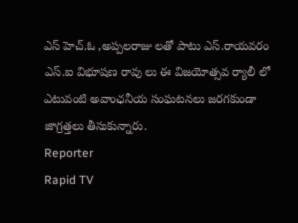ఎస్ హెచ్.ఓ ,అప్పలరాజు లతో పాటు ఎస్.రాయవరం ఎస్.ఐ విభూషణ రావు లు ఈ విజయోత్సవ ర్యాలీ లో ఎటువంటి అవాంఛనీయ సంఘటనలు జరగకుండా జాగ్రత్తలు తీసుకున్నారు.
Reporter
Rapid TV